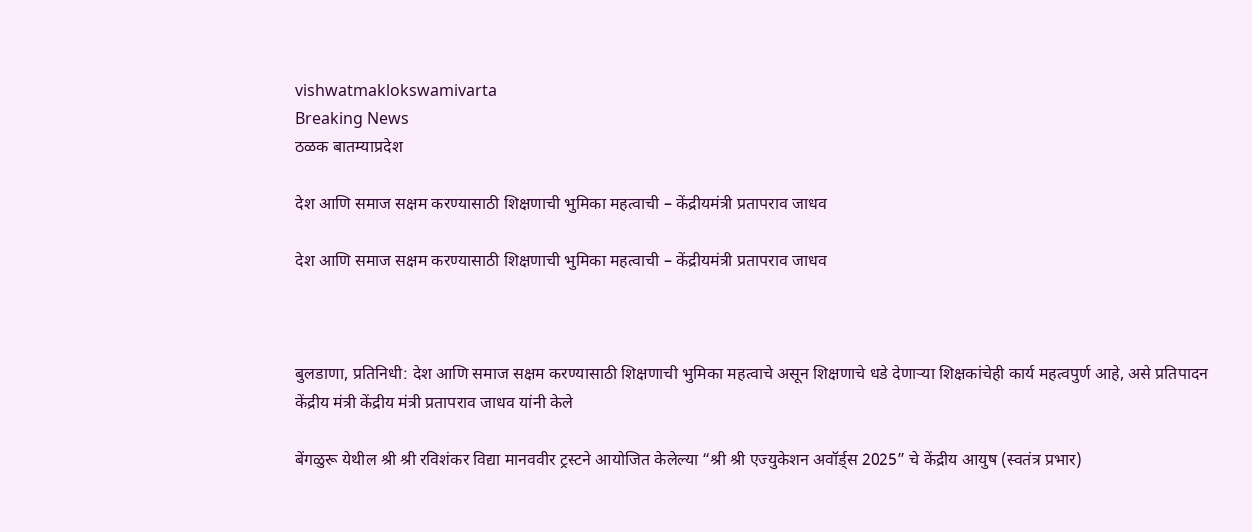vishwatmaklokswamivarta
Breaking News
ठळक बातम्याप्रदेश

देश आणि समाज सक्षम करण्यासाठी शिक्षणाची भुमिका महत्वाची – केंद्रीयमंत्री प्रतापराव जाधव

देश आणि समाज सक्षम करण्यासाठी शिक्षणाची भुमिका महत्वाची – केंद्रीयमंत्री प्रतापराव जाधव



बुलडाणा, प्रतिनिधी: देश आणि समाज सक्षम करण्यासाठी शिक्षणाची भुमिका महत्वाचे असून शिक्षणाचे धडे देणाऱ्या शिक्षकांचेही कार्य महत्वपुर्ण आहे, असे प्रतिपादन केंद्रीय मंत्री केंद्रीय मंत्री प्रतापराव जाधव यांनी केले

बेंगळुरू येथील श्री श्री रविशंकर विद्या मानववीर ट्रस्टने आयोजित केलेल्या “श्री श्री एज्युकेशन अवॉर्ड्स 2025” चे केंद्रीय आयुष (स्वतंत्र प्रभार)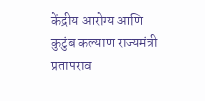केंद्रीय आरोग्य आणि कुटुंब कल्याण राज्यमंत्री प्रतापराव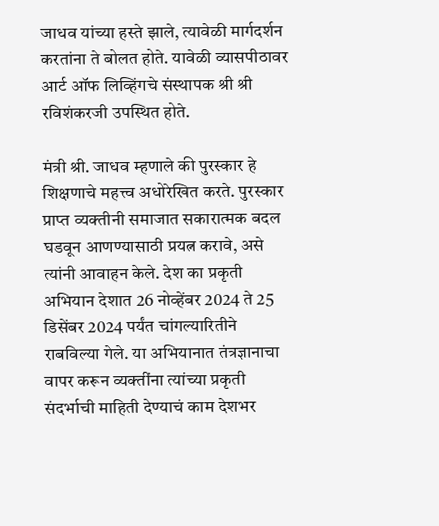जाधव यांच्या हस्ते झाले, त्यावेळी मार्गदर्शन करतांना ते बोलत होते. यावेळी व्यासपीठावर आर्ट ऑफ लिव्हिंगचे संस्थापक श्री श्री रविशंकरजी उपस्थित होते.

मंत्री श्री. जाधव म्हणाले की पुरस्कार हे शिक्षणाचे महत्त्व अधोरेखित करते. पुरस्कार प्राप्त व्यक्तीनी समाजात सकारात्मक बदल घडवून आणण्यासाठी प्रयत्न करावे, असे त्यांनी आवाहन केले. देश का प्रकृती अभियान देशात 26 नोव्हेंबर 2024 ते 25 डिसेंबर 2024 पर्यंत चांगल्यारितीने राबविल्या गेले. या अभियानात तंत्रज्ञानाचा वापर करून व्यक्तींना त्यांच्या प्रकृती संदर्भाची माहिती देण्याचं काम देशभर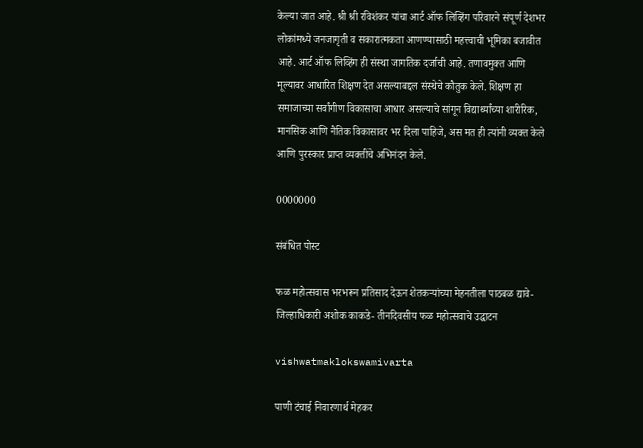केल्या जात आहे. श्री श्री रविशंकर यांचा आर्ट ऑफ लिव्हिंग परिवारने संपूर्ण देशभर लोकांमध्ये जनजागृती व सकारात्मकता आणण्यासाठी महत्त्वाची भूमिका बजावीत आहे. आर्ट ऑफ लिव्हिंग ही संस्था जागतिक दर्जाची आहे. तणावमुक्त आणि मूल्यावर आधारित शिक्षण देत असल्याबद्दल संस्थेचे कौतुक केले. शिक्षण हा समाजाच्या सर्वांगीण विकासाचा आधार असल्याचे सांगून विद्यार्थ्यांच्या शारीरिक, मानसिक आणि नैतिक विकासावर भर दिला पाहिजे, अस मत ही त्यांनी व्यक्त केले आणि पुरस्कार प्राप्त व्यक्तींचे अभिनंदन केले.

0000000

संबंधित पोस्ट

फळ महोत्सवास भरभरून प्रतिसाद देऊन शेतकऱ्यांच्या मेहनतीला पाठबळ द्यावे- जिल्हाधिकारी अशोक काकडे- तीनदिवसीय फळ महोत्सवाचे उद्घाटन

vishwatmaklokswamivarta

पाणी टंचाई निवारणार्थ मेहकर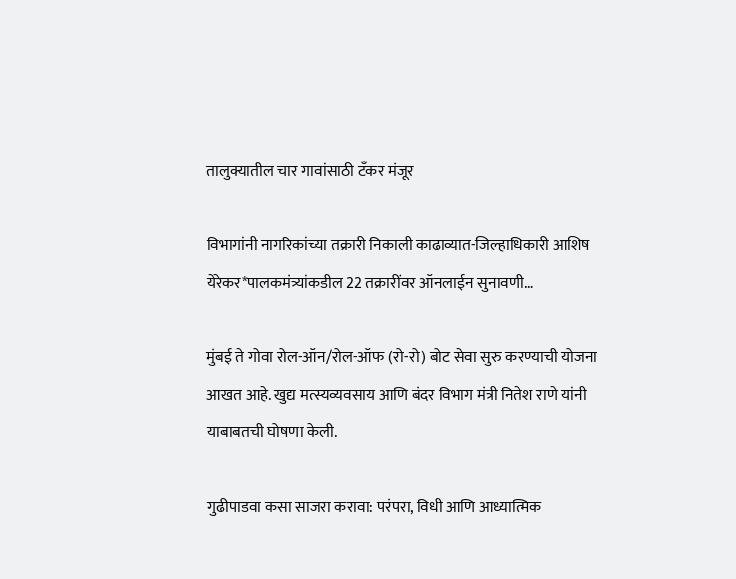तालुक्यातील चार गावांसाठी टँकर मंजूर

विभागांनी नागरिकांच्या तक्रारी निकाली काढाव्यात-जिल्हाधिकारी आशिष येरेकर*पालकमंत्र्यांकडील 22 तक्रारींवर ऑनलाईन सुनावणी…

मुंबई ते गोवा रोल-ऑन/रोल-ऑफ (रो-रो) बोट सेवा सुरु करण्याची योजना आखत आहे. खुद्य मत्स्यव्यवसाय आणि बंदर विभाग मंत्री नितेश राणे यांनी याबाबतची घोषणा केली.

गुढीपाडवा कसा साजरा करावा: परंपरा, विधी आणि आध्यात्मिक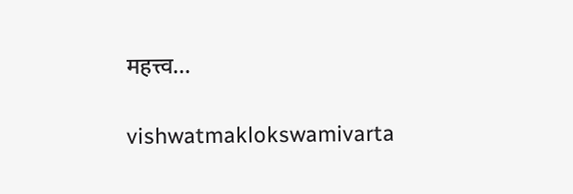महत्त्व…

vishwatmaklokswamivarta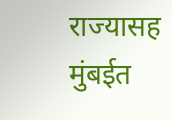राज्यासह मुंबईत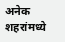अनेक शहरांमध्ये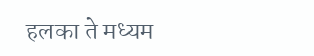हलका ते मध्यम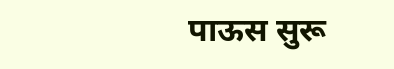पाऊस सुरू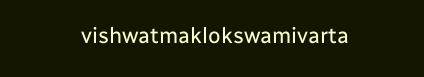vishwatmaklokswamivarta